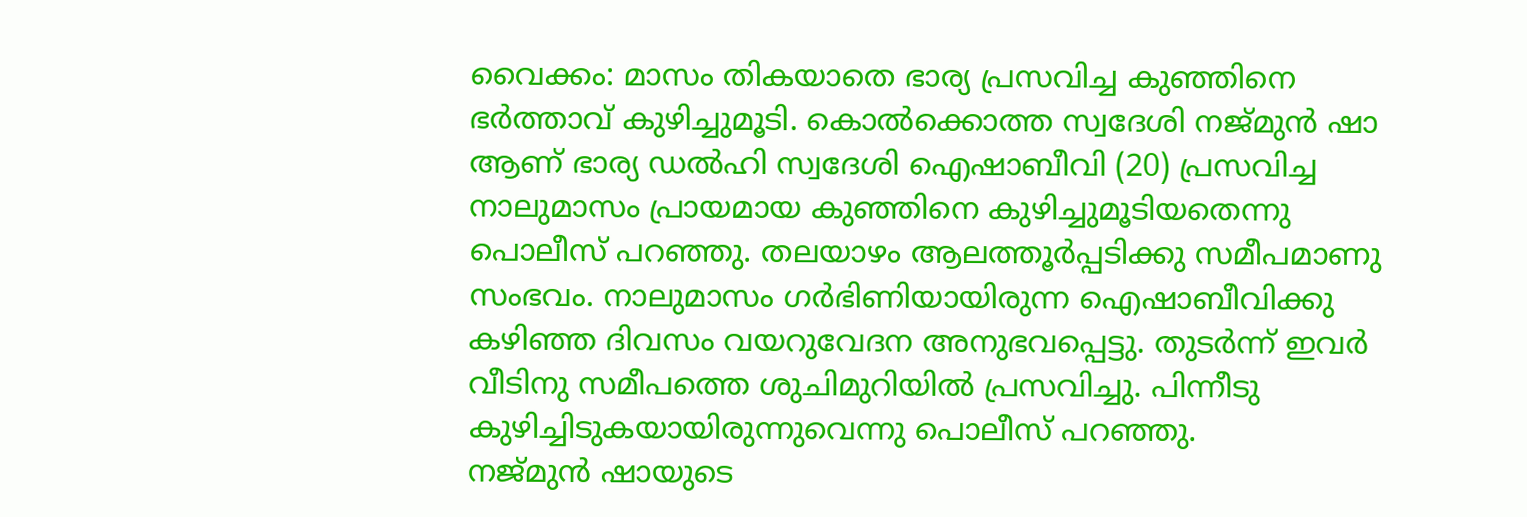വൈക്കം: മാസം തികയാതെ ഭാര്യ പ്രസവിച്ച കുഞ്ഞിനെ ഭർത്താവ് കുഴിച്ചുമൂടി. കൊൽക്കൊത്ത സ്വദേശി നജ്മുൻ ഷാ ആണ് ഭാര്യ ഡൽഹി സ്വദേശി ഐഷാബീവി (20) പ്രസവിച്ച നാലുമാസം പ്രായമായ കുഞ്ഞിനെ കുഴിച്ചുമൂടിയതെന്നു പൊലീസ് പറഞ്ഞു. തലയാഴം ആലത്തൂർപ്പടിക്കു സമീപമാണു സംഭവം. നാലുമാസം ഗർഭിണിയായിരുന്ന ഐഷാബീവിക്കു കഴിഞ്ഞ ദിവസം വയറുവേദന അനുഭവപ്പെട്ടു. തുടർന്ന് ഇവർ വീടിനു സമീപത്തെ ശുചിമുറിയിൽ പ്രസവിച്ചു. പിന്നീടു കുഴിച്ചിടുകയായിരുന്നുവെന്നു പൊലീസ് പറഞ്ഞു.
നജ്മുൻ ഷായുടെ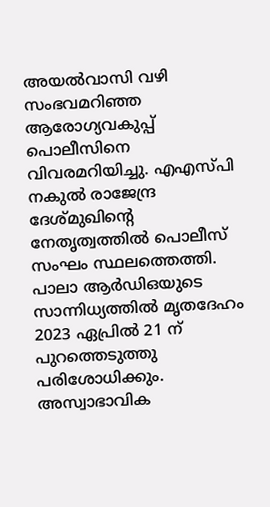അയൽവാസി വഴി സംഭവമറിഞ്ഞ ആരോഗ്യവകുപ്പ് പൊലീസിനെ വിവരമറിയിച്ചു. എഎസ്പി നകുൽ രാജേന്ദ്ര ദേശ്മുഖിന്റെ നേതൃത്വത്തിൽ പൊലീസ് സംഘം സ്ഥലത്തെത്തി. പാലാ ആർഡിഒയുടെ സാന്നിധ്യത്തിൽ മൃതദേഹം 2023 ഏപ്രിൽ 21 ന് പുറത്തെടുത്തു പരിശോധിക്കും. അസ്വാഭാവിക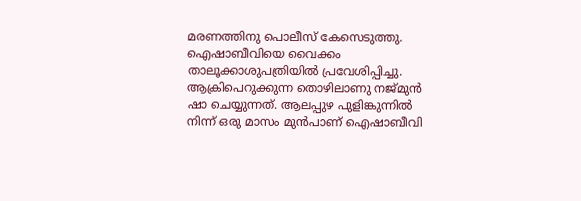മരണത്തിനു പൊലീസ് കേസെടുത്തു. ഐഷാബീവിയെ വൈക്കം താലൂക്കാശുപത്രിയിൽ പ്രവേശിപ്പിച്ചു.
ആക്രിപെറുക്കുന്ന തൊഴിലാണു നജ്മുൻ ഷാ ചെയ്യുന്നത്. ആലപ്പുഴ പുളിങ്കുന്നിൽ നിന്ന് ഒരു മാസം മുൻപാണ് ഐഷാബീവി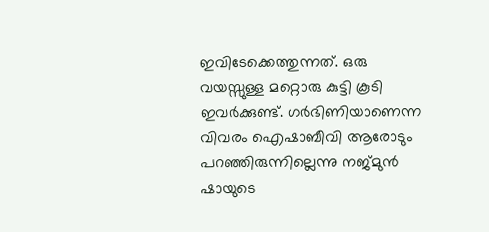ഇവിടേക്കെത്തുന്നത്. ഒരു വയസ്സുള്ള മറ്റൊരു കുട്ടി കൂടി ഇവർക്കുണ്ട്. ഗർഭിണിയാണെന്ന വിവരം ഐഷാബീവി ആരോടും പറഞ്ഞിരുന്നില്ലെന്നു നജ്മുൻ ഷായുടെ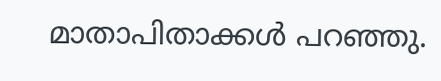മാതാപിതാക്കൾ പറഞ്ഞു.